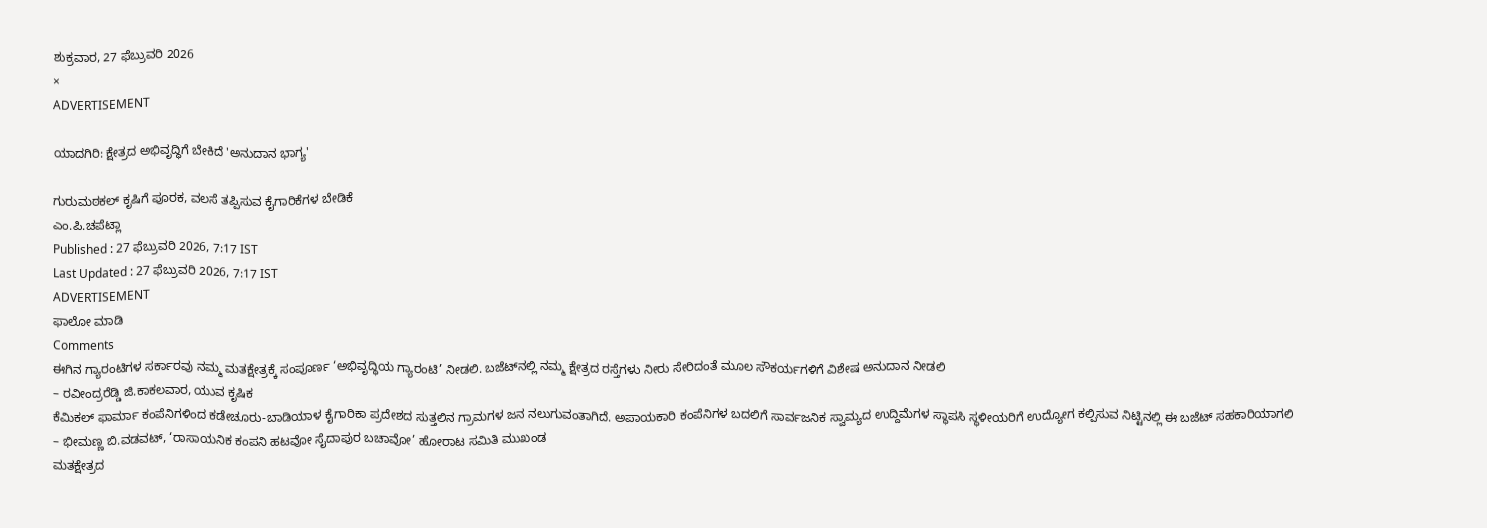ಶುಕ್ರವಾರ, 27 ಫೆಬ್ರುವರಿ 2026
×
ADVERTISEMENT

ಯಾದಗಿರಿ: ಕ್ಷೇತ್ರದ ಅಭಿವೃದ್ಧಿಗೆ ಬೇಕಿದೆ 'ಅನುದಾನ ಭಾಗ್ಯ'

ಗುರುಮಠಕಲ್ ಕೃಷಿಗೆ ಪೂರಕ, ವಲಸೆ ತಪ್ಪಿಸುವ ಕೈಗಾರಿಕೆಗಳ ಬೇಡಿಕೆ
ಎಂ.ಪಿ.ಚಪೆಟ್ಲಾ
Published : 27 ಫೆಬ್ರುವರಿ 2026, 7:17 IST
Last Updated : 27 ಫೆಬ್ರುವರಿ 2026, 7:17 IST
ADVERTISEMENT
ಫಾಲೋ ಮಾಡಿ
Comments
ಈಗಿನ ಗ್ಯಾರಂಟಿಗಳ ಸರ್ಕಾರವು ನಮ್ಮ ಮತಕ್ಷೇತ್ರಕ್ಕೆ ಸಂಪೂರ್ಣ ‘ಅಭಿವೃದ್ಧಿಯ ಗ್ಯಾರಂಟಿ’ ನೀಡಲಿ. ಬಜೆಟ್‌ನಲ್ಲಿ ನಮ್ಮ ಕ್ಷೇತ್ರದ ರಸ್ತೆಗಳು ನೀರು ಸೇರಿದಂತೆ ಮೂಲ ಸೌಕರ್ಯಗಳಿಗೆ ವಿಶೇಷ ಅನುದಾನ ನೀಡಲಿ ‌
– ರವೀಂದ್ರರೆಡ್ಡಿ ಜಿ.ಕಾಕಲವಾರ, ಯುವ ಕೃಷಿಕ
ಕೆಮಿಕಲ್ ಫಾರ್ಮಾ ಕಂಪೆನಿಗಳಿಂದ ಕಡೇಚೂರು-ಬಾಡಿಯಾಳ ಕೈಗಾರಿಕಾ ಪ್ರದೇಶದ ಸುತ್ತಲಿನ ಗ್ರಾಮಗಳ ಜನ ನಲುಗುವಂತಾಗಿದೆ. ಅಪಾಯಕಾರಿ ಕಂಪೆನಿಗಳ ಬದಲಿಗೆ ಸಾರ್ವಜನಿಕ ಸ್ವಾಮ್ಯದ ಉದ್ದಿಮೆಗಳ ಸ್ಥಾಪಸಿ ಸ್ಥಳೀಯರಿಗೆ ಉದ್ಯೋಗ ಕಲ್ಪಿಸುವ ನಿಟ್ಟಿನಲ್ಲಿ ಈ ಬಜೆಟ್ ಸಹಕಾರಿಯಾಗಲಿ
– ಭೀಮಣ್ಣ ಬಿ.ವಡವಟ್, ‘ರಾಸಾಯನಿಕ ಕಂಪನಿ ಹಟವೋ ಸೈದಾಪುರ ಬಚಾವೋ’ ಹೋರಾಟ ಸಮಿತಿ ಮುಖಂಡ
ಮತಕ್ಷೇತ್ರದ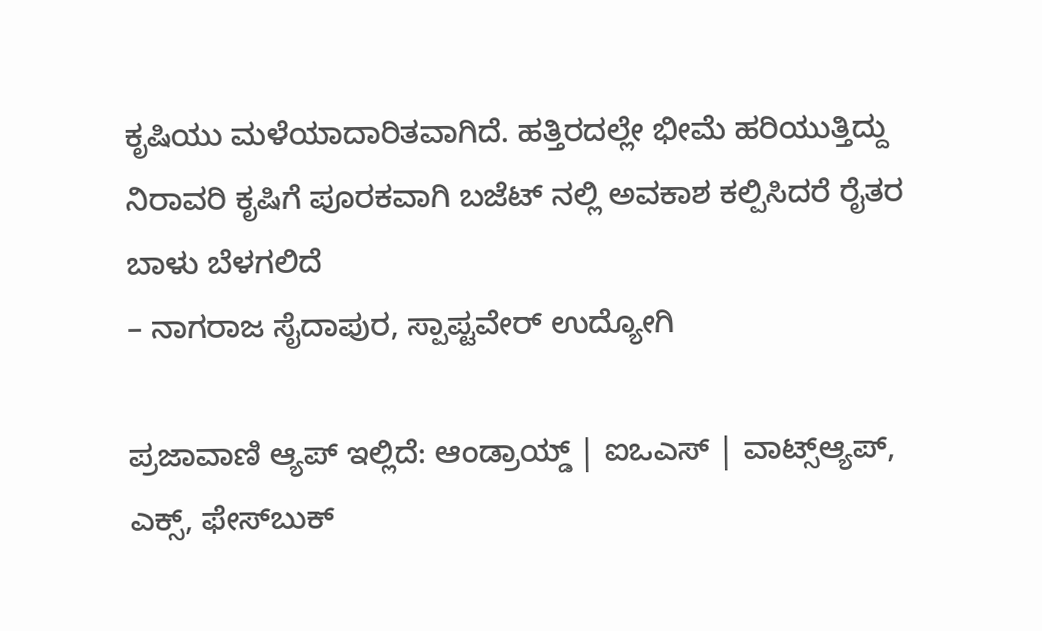ಕೃಷಿಯು ಮಳೆಯಾದಾರಿತವಾಗಿದೆ. ಹತ್ತಿರದಲ್ಲೇ ಭೀಮೆ ಹರಿಯುತ್ತಿದ್ದು ನಿರಾವರಿ ಕೃಷಿಗೆ ಪೂರಕವಾಗಿ ಬಜೆಟ್ ನಲ್ಲಿ ಅವಕಾಶ ಕಲ್ಪಿಸಿದರೆ ರೈತರ ಬಾಳು ಬೆಳಗಲಿದೆ
– ನಾಗರಾಜ ಸೈದಾಪುರ, ಸ್ಪಾಪ್ಟವೇರ್ ಉದ್ಯೋಗಿ

ಪ್ರಜಾವಾಣಿ ಆ್ಯಪ್ ಇಲ್ಲಿದೆ: ಆಂಡ್ರಾಯ್ಡ್ | ಐಒಎಸ್ | ವಾಟ್ಸ್ಆ್ಯಪ್, ಎಕ್ಸ್, ಫೇಸ್‌ಬುಕ್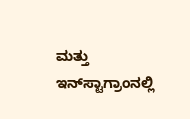ಮತ್ತು ಇನ್‌ಸ್ಟಾಗ್ರಾಂನಲ್ಲಿ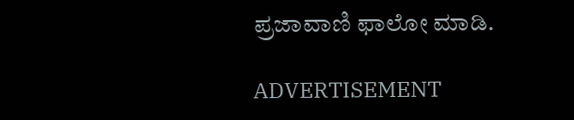ಪ್ರಜಾವಾಣಿ ಫಾಲೋ ಮಾಡಿ.

ADVERTISEMENT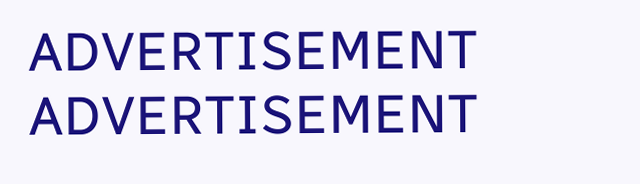ADVERTISEMENT
ADVERTISEMENT